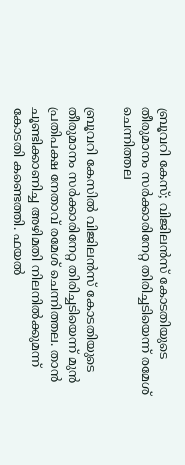ബ്രൂവറി കേസ്; വിജിലന്‍സ് കോടതിയുടെ തീരുമാനം സര്‍ക്കാരിനേറ്റ തിരിച്ചടിയെന്ന് രമേശ് ചെന്നിത്തല

ബ്രൂവറി കേസില്‍ വിജിലന്‍സ് കോടതിയുടെ തീരുമാനം സര്‍ക്കാരിനേറ്റ തിരിച്ചടിയെന്ന് മുന്‍ പ്രതിപക്ഷ നേതാവ് രമേശ് ചെന്നിത്തല. താന്‍ ചൂണ്ടിക്കാണിച്ച അഴിമതി നിലനില്‍ക്കുമന്ന് കോടതി കണ്ടെത്തി. ഫയല്‍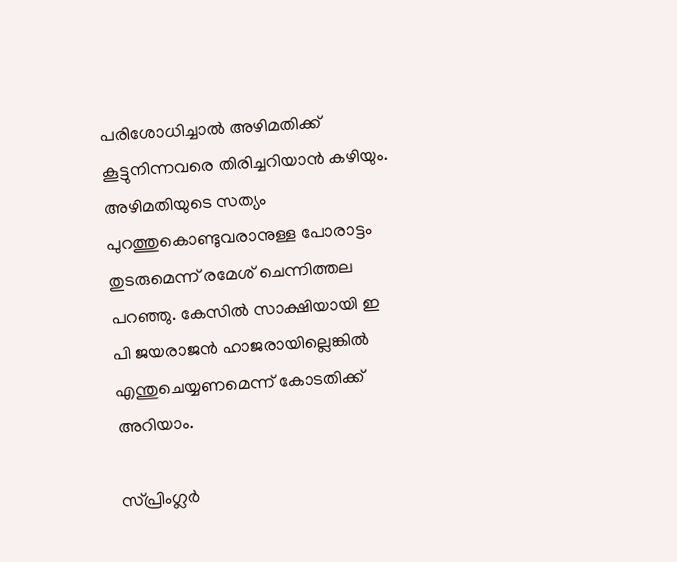പരിശോധിച്ചാല്‍ അഴിമതിക്ക് കൂട്ടുനിന്നവരെ തിരിച്ചറിയാന്‍ കഴിയും. അഴിമതിയുടെ സത്യം പുറത്തുകൊണ്ടുവരാനുള്ള പോരാട്ടം തുടരുമെന്ന് രമേശ് ചെന്നിത്തല പറഞ്ഞു. കേസില്‍ സാക്ഷിയായി ഇ പി ജയരാജന്‍ ഹാജരായില്ലെങ്കില്‍ എന്തുചെയ്യണമെന്ന് കോടതിക്ക് അറിയാം.

സ്പ്രിംഗ്ലര്‍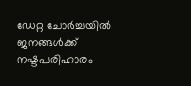ഡേറ്റ ചോര്‍ച്ചയില്‍ ജനങ്ങള്‍ക്ക് നഷ്ടപരിഹാരം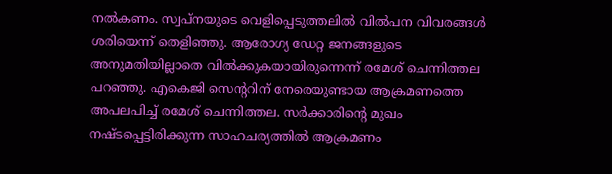നല്‍കണം. സ്വപ്നയുടെ വെളിപ്പെടുത്തലില്‍ വില്‍പന വിവരങ്ങള്‍ ശരിയെന്ന് തെളിഞ്ഞു. ആരോഗ്യ ഡേറ്റ ജനങ്ങളുടെ അനുമതിയില്ലാതെ വില്‍ക്കുകയായിരുന്നെന്ന് രമേശ് ചെന്നിത്തല പറഞ്ഞു. എകെജി സെന്ററിന് നേരെയുണ്ടായ ആക്രമണത്തെ അപലപിച്ച് രമേശ് ചെന്നിത്തല. സര്‍ക്കാരിന്റെ മുഖം നഷ്ടപ്പെട്ടിരിക്കുന്ന സാഹചര്യത്തില്‍ ആക്രമണം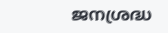ജനശ്രദ്ധ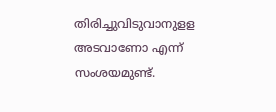തിരിച്ചുവിടുവാനുളള അടവാണോ എന്ന് സംശയമുണ്ട്.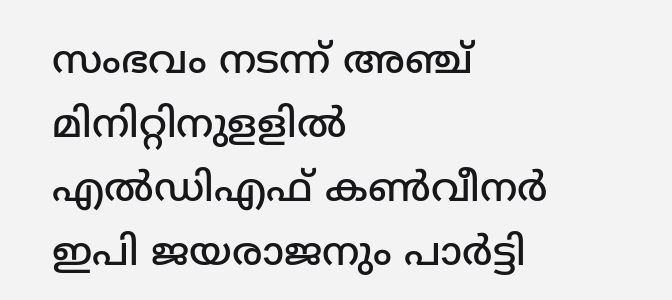സംഭവം നടന്ന് അഞ്ച് മിനിറ്റിനുളളില്‍ എല്‍ഡിഎഫ് കണ്‍വീനര്‍ ഇപി ജയരാജനും പാര്‍ട്ടി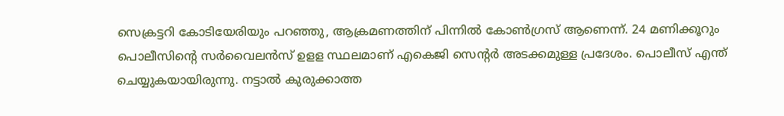സെക്രട്ടറി കോടിയേരിയും പറഞ്ഞു, ആക്രമണത്തിന് പിന്നില്‍ കോണ്‍ഗ്രസ് ആണെന്ന്. 24 മണിക്കൂറും പൊലീസിന്റെ സര്‍വൈലന്‍സ് ഉളള സ്ഥലമാണ് എകെജി സെന്റര്‍ അടക്കമുള്ള പ്രദേശം. പൊലീസ് എന്ത് ചെയ്യുകയായിരുന്നു. നട്ടാല്‍ കുരുക്കാത്ത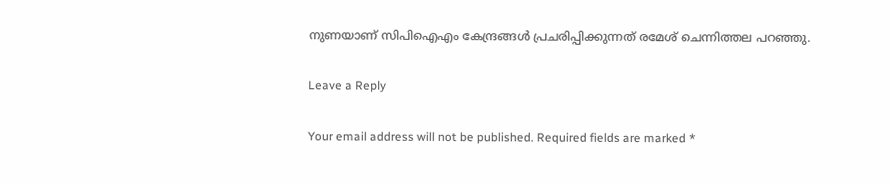നുണയാണ് സിപിഐഎം കേന്ദ്രങ്ങള്‍ പ്രചരിപ്പിക്കുന്നത് രമേശ് ചെന്നിത്തല പറഞ്ഞു.

Leave a Reply

Your email address will not be published. Required fields are marked *